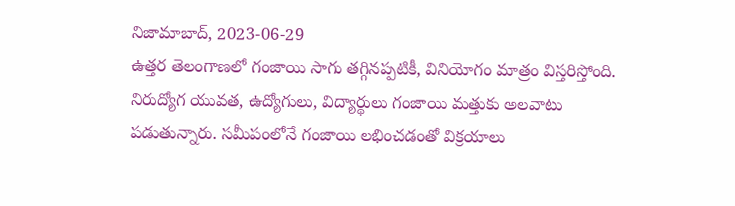నిజామాబాద్, 2023-06-29
ఉత్తర తెలంగాణలో గంజాయి సాగు తగ్గినప్పటికీ, వినియోగం మాత్రం విస్తరిస్తోంది. నిరుద్యోగ యువత, ఉద్యోగులు, విద్యార్థులు గంజాయి మత్తుకు అలవాటు పడుతున్నారు. సమీపంలోనే గంజాయి లభించడంతో విక్రయాలు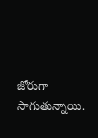జోరుగా సాగుతున్నాయి.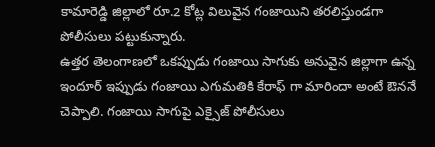కామారెడ్డి జిల్లాలో రూ.2 కోట్ల విలువైన గంజాయిని తరలిస్తుండగా పోలీసులు పట్టుకున్నారు.
ఉత్తర తెలంగాణలో ఒకప్పుడు గంజాయి సాగుకు అనువైన జిల్లాగా ఉన్న ఇందూర్ ఇప్పుడు గంజాయి ఎగుమతికి కేరాఫ్ గా మారిందా అంటే ఔననే చెప్పాలి. గంజాయి సాగుపై ఎక్సైజ్ పోలీసులు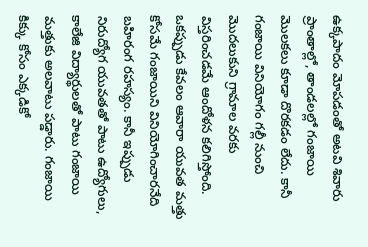ఉక్కపాదం మోపడంతో అటవి శివారు ప్రాంతాల్లో, తాండలల్లో గంజాయి మొలకలు కూడా దొరకడం లేదు. కానీ గంజాయి వినియోగం గల్లీ నుంచి మొదలుకుని గ్రామాల వరకు విస్తరించడమే ఆందోళన కలిగిస్తోంది. ఒకప్పుడు కేవలం ఆవారా యువత మత్తు కోసమే గంజాయిని వినియోగించారనేది బహిరంగ రహస్యం. కానీ ఇప్పుడు నిరుద్యోగ యువతతో పాటు ఉద్యోగులు, కాలేజి విద్యార్థులతో పాటు గంజాయి మత్తుకు అలవాటు పడ్డారు. గంజాయి కిక్కు కోసం ఎక్కడికో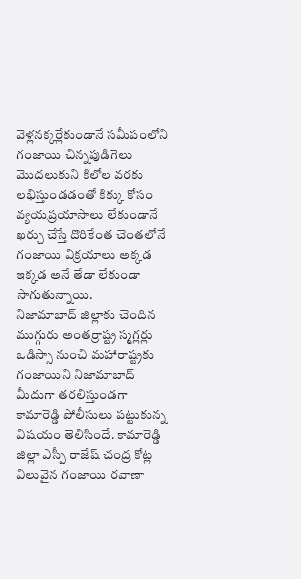వెళ్లనక్కర్లేకుండానే సమీపంలోని గంజాయి చిన్నపుడిగెలు మొదలుకుని కిలోల వరకు లభిస్తుండడంతో కిక్కు కోసం వ్యయప్రయాసాలు లేకుండానే ఖర్చు చేస్తే దొరికేంత చెంతలోనే గంజాయి విక్రయాలు అక్కడ ఇక్కడ అనే తేడా లేకుండా సాగుతున్నాయి.
నిజామాబాద్ జిల్లాకు చెందిన ముగ్గురు అంతర్రాష్ట్ర స్మగ్లర్లు ఒడిస్సా నుంచి మహారాష్ట్రకు గంజాయిని నిజామాబాద్ మీదుగా తరలిస్తుండగా కామారెడ్డి పోలీసులు పట్టుకున్న విషయం తెలిసిందే. కామారెడ్డి జిల్లా ఎస్పీ రాజేష్ చంద్ర కోట్ల విలువైన గంజాయి రవాణా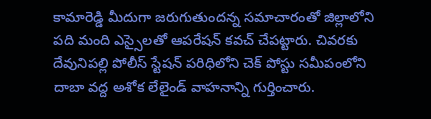కామారెడ్డి మీదుగా జరుగుతుందన్న సమాచారంతో జిల్లాలోని పది మంది ఎస్సైలతో ఆపరేషన్ కవచ్ చేపట్టారు. చివరకు దేవునిపల్లి పోలీస్ స్టేషన్ పరిధిలోని చెక్ పోస్టు సమీపంలోని దాబా వద్ద అశోక లేలైండ్ వాహనాన్ని గుర్తించారు.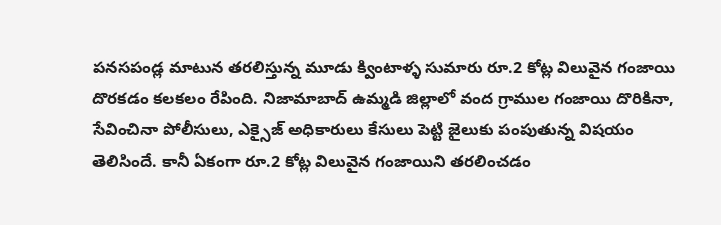పనసపండ్ల మాటున తరలిస్తున్న మూడు క్వింటాళ్ళ సుమారు రూ.2 కోట్ల విలువైన గంజాయి దొరకడం కలకలం రేపింది. నిజామాబాద్ ఉమ్మడి జిల్లాలో వంద గ్రాముల గంజాయి దొరికినా, సేవించినా పోలీసులు, ఎక్సైజ్ అధికారులు కేసులు పెట్టి జైలుకు పంపుతున్న విషయం తెలిసిందే. కానీ ఏకంగా రూ.2 కోట్ల విలువైన గంజాయిని తరలించడం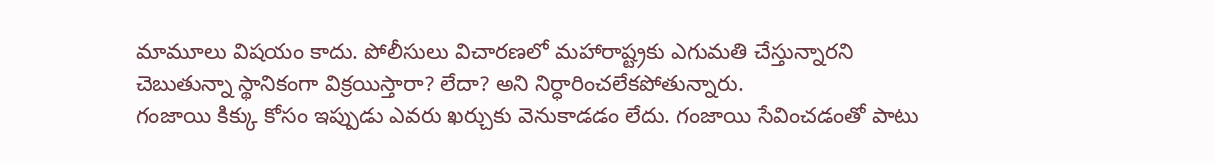మామూలు విషయం కాదు. పోలీసులు విచారణలో మహారాష్ట్రకు ఎగుమతి చేస్తున్నారని చెబుతున్నా స్థానికంగా విక్రయిస్తారా? లేదా? అని నిర్ధారించలేకపోతున్నారు.
గంజాయి కిక్కు కోసం ఇప్పుడు ఎవరు ఖర్చుకు వెనుకాడడం లేదు. గంజాయి సేవించడంతో పాటు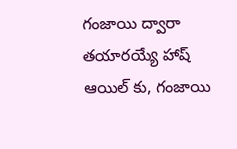గంజాయి ద్వారా తయారయ్యే హాష్ ఆయిల్ కు, గంజాయి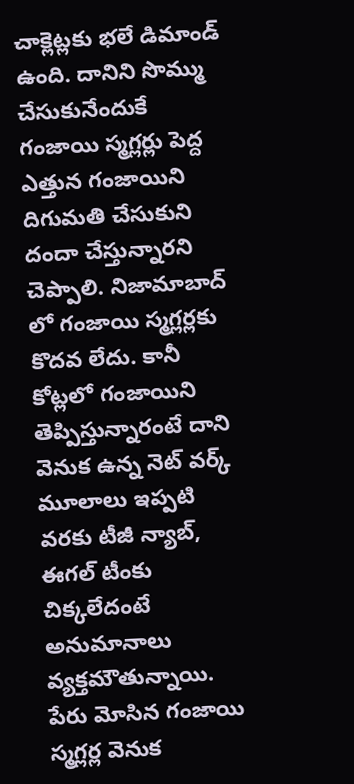చాక్లెట్లకు భలే డిమాండ్ ఉంది. దానిని సొమ్ము చేసుకునేందుకే గంజాయి స్మగ్లర్లు పెద్ద ఎత్తున గంజాయిని దిగుమతి చేసుకుని దందా చేస్తున్నారని చెప్పాలి. నిజామాబాద్ లో గంజాయి స్మగ్లర్లకు కొదవ లేదు. కానీ కోట్లలో గంజాయిని తెప్పిస్తున్నారంటే దాని వెనుక ఉన్న నెట్ వర్క్ మూలాలు ఇప్పటి వరకు టీజీ న్యాబ్, ఈగల్ టీంకు చిక్కలేదంటే అనుమానాలు వ్యక్తమౌతున్నాయి. పేరు మోసిన గంజాయి స్మగ్లర్ల వెనుక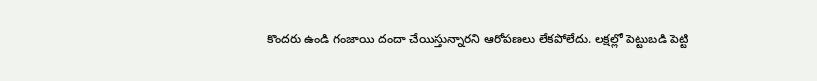కొందరు ఉండి గంజాయి దందా చేయిస్తున్నారని ఆరోపణలు లేకపోలేదు. లక్షల్లో పెట్టుబడి పెట్టి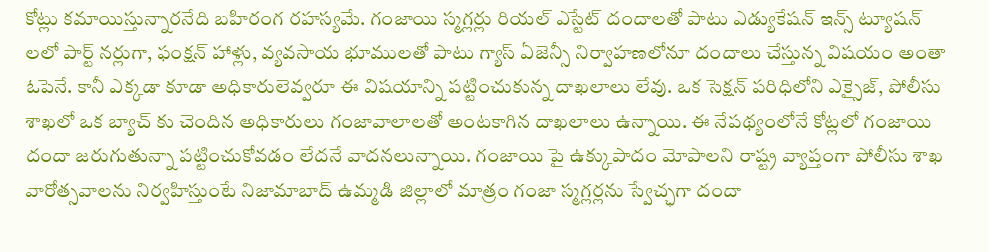కోట్లు కమాయిస్తున్నారనేది బహిరంగ రహస్యమే. గంజాయి స్మగ్లర్లు రియల్ ఎస్టేట్ దందాలతో పాటు ఎడ్యుకేషన్ ఇన్స్ ట్యూషన్ లలో పార్ట్ నర్లుగా, ఫంక్షన్ హాళ్లు, వ్యవసాయ భూములతో పాటు గ్యాస్ ఏజెన్సీ నిర్వాహణలోనూ దందాలు చేస్తున్న విషయం అంతా ఓపెనే. కానీ ఎక్కడా కూడా అధికారులెవ్వరూ ఈ విషయాన్ని పట్టించుకున్న దాఖలాలు లేవు. ఒక సెక్షన్ పరిధిలోని ఎక్సైజ్, పోలీసు శాఖలో ఒక బ్యాచ్ కు చెందిన అధికారులు గంజావాలాలతో అంటకాగిన దాఖలాలు ఉన్నాయి. ఈ నేపథ్యంలోనే కోట్లలో గంజాయి దందా జరుగుతున్నా పట్టించుకోవడం లేదనే వాదనలున్నాయి. గంజాయి పై ఉక్కుపాదం మోపాలని రాష్ట్ర వ్యాప్తంగా పోలీసు శాఖ వారోత్సవాలను నిర్వహిస్తుంటే నిజామాబాద్ ఉమ్మడి జిల్లాలో మాత్రం గంజా స్మగ్లర్లను స్వేచ్ఛగా దందా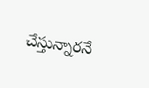చేస్తున్నారనే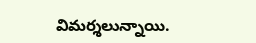విమర్శలున్నాయి.